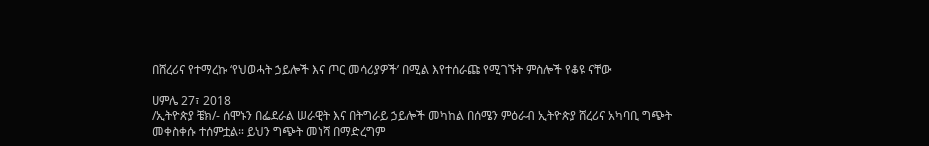በሸረሪና የተማረኩ ‘የህወሓት ኃይሎች እና ጦር መሳሪያዎች’ በሚል እየተሰራጩ የሚገኙት ምስሎች የቆዩ ናቸው

ሀምሌ 27፣ 2018
/ኢትዮጵያ ቼክ/- ሰሞኑን በፌደራል ሠራዊት እና በትግራይ ኃይሎች መካከል በሰሜን ምዕራብ ኢትዮጵያ ሸረሪና አካባቢ ግጭት መቀስቀሱ ተሰምቷል። ይህን ግጭት መነሻ በማድረግም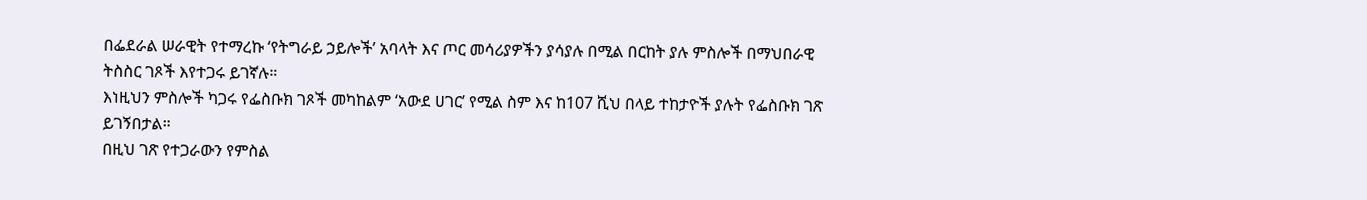በፌደራል ሠራዊት የተማረኩ ‘የትግራይ ኃይሎች’ አባላት እና ጦር መሳሪያዎችን ያሳያሉ በሚል በርከት ያሉ ምስሎች በማህበራዊ ትስስር ገጾች እየተጋሩ ይገኛሉ።
እነዚህን ምስሎች ካጋሩ የፌስቡክ ገጾች መካከልም ‘አውደ ሀገር’ የሚል ስም እና ከ107 ሺህ በላይ ተከታዮች ያሉት የፌስቡክ ገጽ ይገኝበታል።
በዚህ ገጽ የተጋራውን የምስል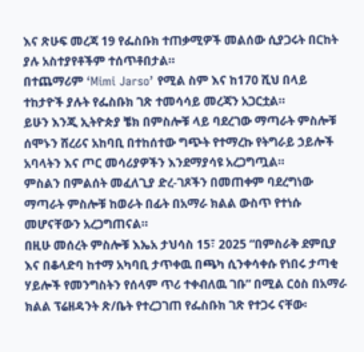እና ጽሁፍ መረጃ 19 የፌስቡክ ተጠቃሚዎች መልሰው ሲያጋሩት በርከት ያሉ አስተያየቶችም ተሰጥቶበታል።
በተጨማሪም ‘Mimi Jarso’ የሚል ስም እና ከ170 ሺህ በላይ ተከታዮች ያሉት የፌስቡክ ገጽ ተመሳሳይ መረጃን አጋርቷል።
ይሁን እንጂ ኢትዮጵያ ቼክ በምስሎቹ ላይ ባደረገው ማጣራት ምስሎቹ ሰሞኑን ሸረሪና አከባቢ በተከሰተው ግጭት የተማረኩ የትግራይ ኃይሎች አባላትን እና ጦር መሳሪያዎችን እንደማያሳዩ አረጋግጧል።
ምስልን በምልሰት መፈለጊያ ድረ-ገጾችን በመጠቀም ባደረግነው ማጣራት ምስሎቹ ከወራት በፊት በአማራ ክልል ውስጥ የተነሱ መሆናቸውን አረጋግጠናል።
በዚሁ መሰረት ምስሎቹ እኤአ ታህሳስ 15፣ 2025 “በምስራቅ ደምቢያ እና በቆላድባ ከተማ አካባቢ ታጥቀዉ በጫካ ሲንቀሳቀሱ የነበሩ ታጣቂ ሃይሎች የመንግስትን የሰላም ጥሪ ተቀብለዉ ገቡ” በሚል ርዕስ በአማራ ክልል ፕሬዘዳንት ጽ/ቤት የተረጋገጠ የፌስቡክ ገጽ የተጋሩ ናቸው፡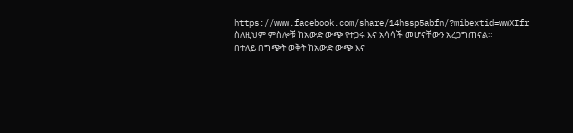https://www.facebook.com/share/14hssp5abfn/?mibextid=wwXIfr
ስለዚህም ምስሎቹ ከአውድ ውጭ የተጋሩ እና አሳሳች መሆናቸውን አረጋግጠናል።
በተለይ በግጭት ወቅት ከአውድ ውጭ እና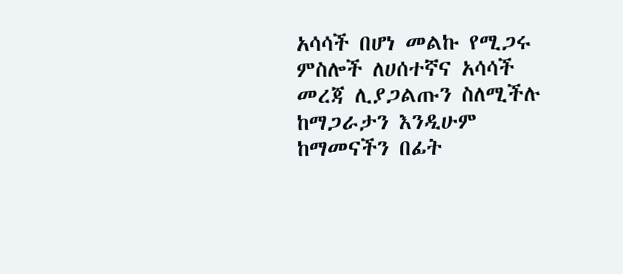አሳሳች በሆነ መልኩ የሚጋሩ ምስሎች ለሀሰተኛና አሳሳች መረጃ ሊያጋልጡን ስለሚችሉ ከማጋራታን እንዲሁም ከማመናችን በፊት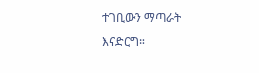ተገቢውን ማጣራት እናድርግ።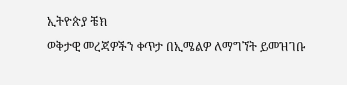ኢትዮጵያ ቼክ
ወቅታዊ መረጃዎችን ቀጥታ በኢሜልዎ ለማግኘት ይመዝገቡ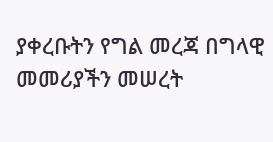ያቀረቡትን የግል መረጃ በግላዊ መመሪያችን መሠረት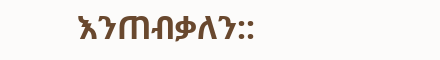እንጠብቃለን::